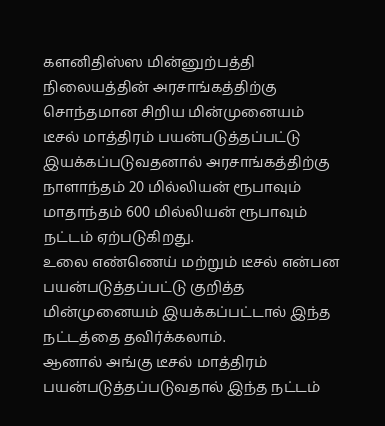களனிதிஸ்ஸ மின்னுற்பத்தி நிலையத்தின் அரசாங்கத்திற்கு சொந்தமான சிறிய மின்முனையம் டீசல் மாத்திரம் பயன்படுத்தப்பட்டு இயக்கப்படுவதனால் அரசாங்கத்திற்கு நாளாந்தம் 20 மில்லியன் ரூபாவும் மாதாந்தம் 600 மில்லியன் ரூபாவும் நட்டம் ஏற்படுகிறது.
உலை எண்ணெய் மற்றும் டீசல் என்பன பயன்படுத்தப்பட்டு குறித்த மின்முனையம் இயக்கப்பட்டால் இந்த நட்டத்தை தவிர்க்கலாம்.
ஆனால் அங்கு டீசல் மாத்திரம் பயன்படுத்தப்படுவதால் இந்த நட்டம்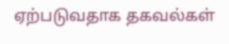ஏற்படுவதாக தகவல்கள்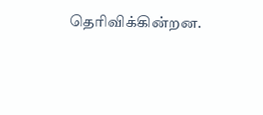தெரிவிக்கின்றன.